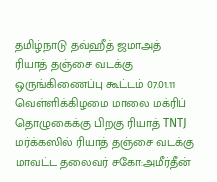தமிழ்நாடு தவ்ஹீத் ஜமாஅத் ரியாத் தஞ்சை வடக்கு ஒருங்கிணைப்பு கூட்டம் 07.01.11 வெள்ளிக்கிழமை மாலை மக்ரிப் தொழுகைக்கு பிறகு ரியாத் TNTJ மர்க்கஸில் ரியாத் தஞ்சை வடக்கு மாவட்ட தலைவர் சகோ:அமீர்தீன்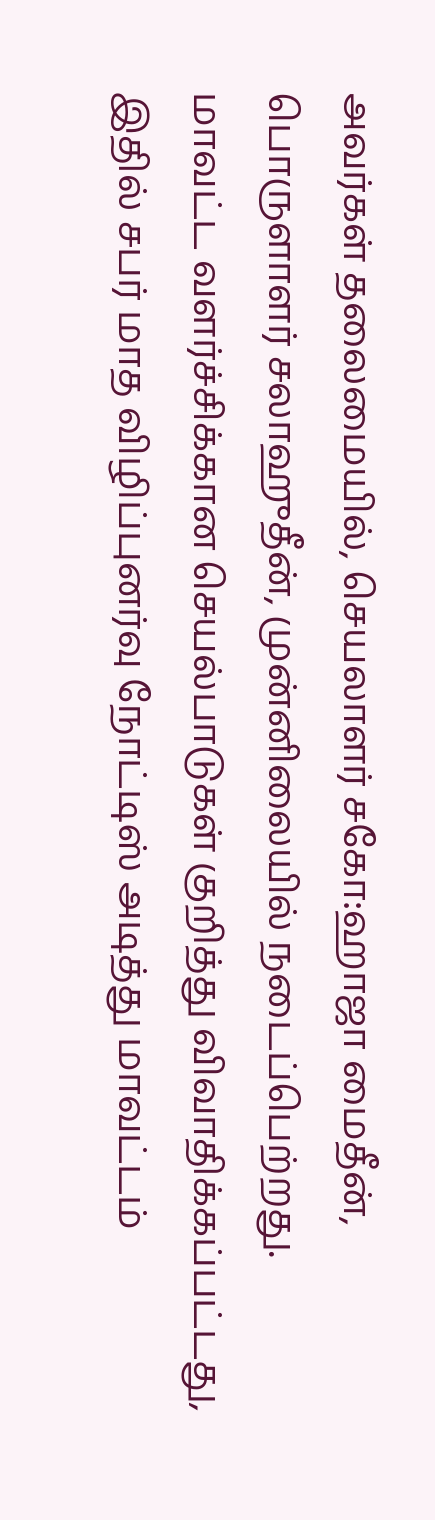அவர்கள் தலைமையில், செயலாளர் சகோ:ஹாஜா மைதீன், பொருளாளர் சலாஹுதீன், முன்னிலையில் நடைப்பெற்றது.
மாவட்ட வளர்ச்சிக்கான செயல்பாடுகள் குறித்து விவாதிக்கப்பட்டது, இதில் சபர் மாத விழிப்புனர்வு நோட்டிஸ் அடித்து மாவட்டம்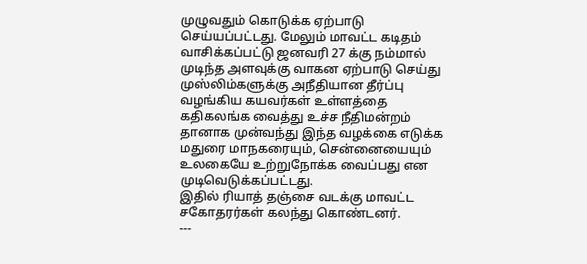முழுவதும் கொடுக்க ஏற்பாடு செய்யப்பட்டது. மேலும் மாவட்ட கடிதம் வாசிக்கப்பட்டு ஜனவரி 27 க்கு நம்மால் முடிந்த அளவுக்கு வாகன ஏற்பாடு செய்து முஸ்லிம்களுக்கு அநீதியான தீர்ப்பு வழங்கிய கயவர்கள் உள்ளத்தை கதிகலங்க வைத்து உச்ச நீதிமன்றம் தானாக முன்வந்து இந்த வழக்கை எடுக்க மதுரை மாநகரையும், சென்னையையும் உலகையே உற்றுநோக்க வைப்பது என முடிவெடுக்கப்பட்டது.
இதில் ரியாத் தஞ்சை வடக்கு மாவட்ட சகோதரர்கள் கலந்து கொண்டனர்.
---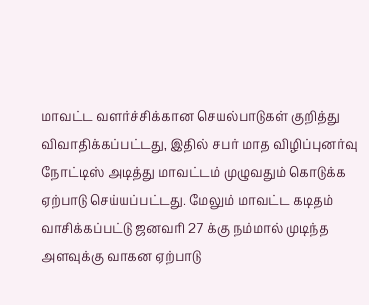மாவட்ட வளர்ச்சிக்கான செயல்பாடுகள் குறித்து விவாதிக்கப்பட்டது, இதில் சபர் மாத விழிப்புனர்வு நோட்டிஸ் அடித்து மாவட்டம் முழுவதும் கொடுக்க ஏற்பாடு செய்யப்பட்டது. மேலும் மாவட்ட கடிதம் வாசிக்கப்பட்டு ஜனவரி 27 க்கு நம்மால் முடிந்த அளவுக்கு வாகன ஏற்பாடு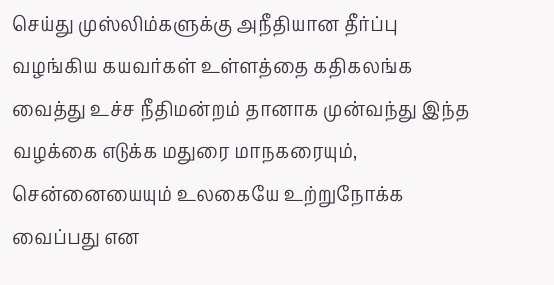செய்து முஸ்லிம்களுக்கு அநீதியான தீர்ப்பு வழங்கிய கயவர்கள் உள்ளத்தை கதிகலங்க வைத்து உச்ச நீதிமன்றம் தானாக முன்வந்து இந்த வழக்கை எடுக்க மதுரை மாநகரையும், சென்னையையும் உலகையே உற்றுநோக்க வைப்பது என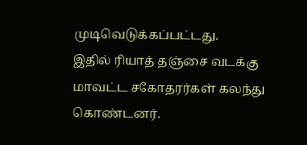முடிவெடுக்கப்பட்டது.
இதில் ரியாத் தஞ்சை வடக்கு மாவட்ட சகோதரர்கள் கலந்து கொண்டனர்.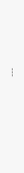---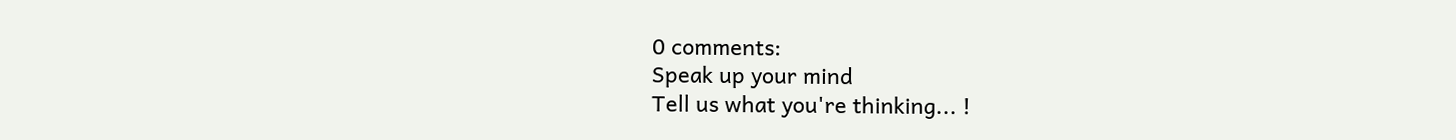0 comments:
Speak up your mind
Tell us what you're thinking... !